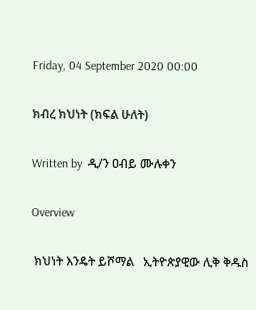Friday, 04 September 2020 00:00

ክብረ ክህነት (ክፍል ሁለት)

Written by  ዲ/ን ዐብይ ሙሉቀን

Overview

 ክህነት እንዴት ይሾማል   ኢትዮጵያዊው ሊቅ ቅዱስ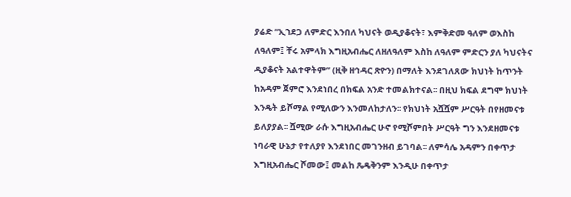ያሬድ “ኢኀደጋ ለምድር እንበለ ካህናት ወዲያቆናት፣ እምቅድመ ዓለም ወእስከ ለዓለም፤ ቸሩ አምላክ እግዚአብሔር ለዘለዓለም እስከ ለዓለም ምድርን ያለ ካህናትና ዲያቆናት አልተዋትም’’ (ዚቅ ዘኅዳር ጽዮን) በማለት እንደገለጸው ክህነት ከጥንት ከአዳም ጀምሮ እንደነበረ በክፍል አንድ ተመልክተናል፡፡ በዚህ ክፍል ደግሞ ክህነት እንዴት ይሾማል የሚለውን እንመለከታለን፡፡ የክህነት አሿሿም ሥርዓት በየዘመናቱ ይለያያል፡፡ ሿሚው ራሱ እግዚአብሔር ሁኖ የሚሾምበት ሥርዓት ግን እንደዘመናቱ ነባራዊ ሁኔታ የተለያየ እንደነበር መገንዘብ ይገባል፡፡ ለምሳሌ አዳምን በቀጥታ እግዚአብሔር ሾመው፤ መልከ ጼዴቅንም እንዲሁ በቀጥታ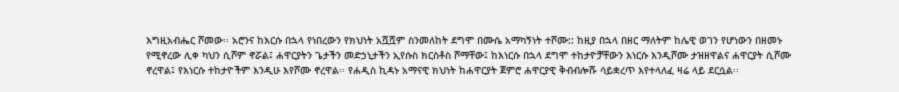እግዚአብሔር ሾመው፡፡ አሮንና ከእርሱ በኋላ የነበረውን የክህነት አሿሿም ስንመለከት ደግሞ በሙሴ አማካኝነት ተሾሙ:: ከዚያ በኋላ በዘር ማለትም ከሌዊ ወገን የሆነውን በዘመኑ የሚኖረው ሊቀ ካህን ሲሾም ኖሯል፤ ሐዋርያትን ጌታችን መድኃኒታችን ኢየሱስ ክርስቶስ ሾማቸው፤ ከእነርሱ በኋላ ደግሞ ተከታዮቻቸውን እነርሱ እንዲሾሙ ታዝዘዋልና ሐዋርያት ሲሾሙ ኖረዋል፤ የእነርሱ ተከታዮችም እንዲሁ እየሾሙ ኖረዋል፡፡ የሐዲስ ኪዳኑ አማናዊ ክህነት ከሐዋርያት ጀምሮ ሐዋርያዊ ቅብብሎሹ ሳይቋረጥ እየተላለፈ ዛሬ ላይ ደርሷል፡፡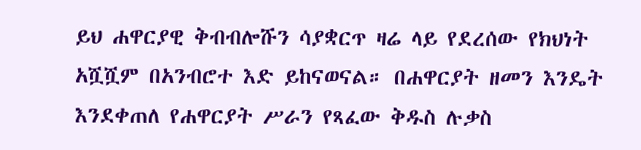ይህ ሐዋርያዊ ቅብብሎሹን ሳያቋርጥ ዛሬ ላይ የደረሰው የክህነት አሿሿም በአንብሮተ እድ ይከናወናል። በሐዋርያት ዘመን እንዴት እንደቀጠለ የሐዋርያት ሥራን የጻፈው ቅዱስ ሉቃስ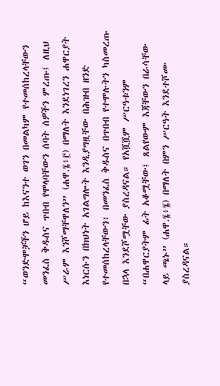“ወንድሞቻችን ሆይ ከእናንተ ወገን በመልካም የተመሰከረላቸውን መንፈስ ቅዱስና ጥበብ የሞላባቸውን ሰባት ሰዎችን ምረጡ፤ ለዚህ ሥራም እንሾማቸዋለን” (ሐዋ.፮፥፫) በማለት እንደነገረን ሐዋርያት እነርሱን በክህነት አገልግሎት እንዲያግዟቸው በሕዝብ ዘንድ የተመሰከረላቸውን፣ በመንፈስ ቅዱስና በጥበብ የተሞሉትን ካስመረጡ በኋላ እንደሾሟቸው ያስረዳናል። የአሿሿም ሥርዓቱንም “በሐዋርያትም ፊት አቆሟቸው፤ ጸልየውም እጃቸውን በራሳቸው ላይ ጫኑ” (ሐዋ.፮፥፮) በማለት በምን ሥርዓት እንደተሾሙ ያስረዳናል።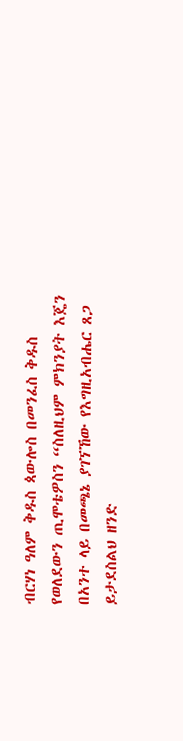ብርሃነ ዓለም ቅዱስ ጳውሎስ በመንፈስ ቅዱስ የወለደውን ጢሞቴዎስን “ስለዚህም ምክንያት እጄን በአንተ ላይ በመጫኔ ያገኘኸው የእግዚአብሔር ጸጋ ይታደስልህ ዘንድ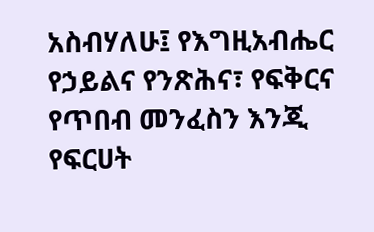አስብሃለሁ፤ የእግዚአብሔር የኃይልና የንጽሕና፣ የፍቅርና የጥበብ መንፈስን እንጂ የፍርሀት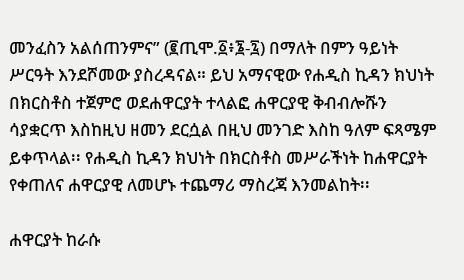መንፈስን አልሰጠንምና” (፪ጢሞ.፩፥፮-፯) በማለት በምን ዓይነት ሥርዓት እንደሾመው ያስረዳናል። ይህ አማናዊው የሐዲስ ኪዳን ክህነት በክርስቶስ ተጀምሮ ወደሐዋርያት ተላልፎ ሐዋርያዊ ቅብብሎሹን ሳያቋርጥ እስከዚህ ዘመን ደርሷል በዚህ መንገድ እስከ ዓለም ፍጻሜም ይቀጥላል፡፡ የሐዲስ ኪዳን ክህነት በክርስቶስ መሥራችነት ከሐዋርያት የቀጠለና ሐዋርያዊ ለመሆኑ ተጨማሪ ማስረጃ እንመልከት፡፡

ሐዋርያት ከራሱ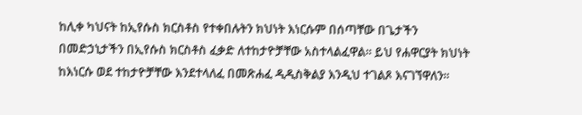ከሊቀ ካህናት ከኢየሱስ ክርስቶስ የተቀበሉትን ክህነት እነርሱም በሰጣቸው በጌታችን በመድኃኒታችን በኢየሱስ ክርስቶስ ፈቃድ ለተከታዮቻቸው አስተላልፈዋል፡፡ ይህ የሐዋርያት ክህነት ከእነርሱ ወደ ተከታዮቻቸው እንደተላለፈ በመጽሐፈ ዲዲስቅልያ እንዲህ ተገልጾ እናገኘዋለን፡፡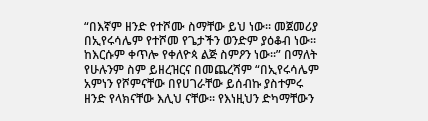“በእኛም ዘንድ የተሾሙ ስማቸው ይህ ነው፡፡ መጀመሪያ በኢየሩሳሌም የተሾመ የጌታችን ወንድም ያዕቆብ ነው፡፡ ከእርሱም ቀጥሎ የቀለዮጳ ልጅ ስምዖን ነው፡፡” በማለት የሁሉንም ስም ይዘረዝርና በመጨረሻም “በኢየሩሳሌም አምነን የሾምናቸው በየሀገራቸው ይሰብኩ ያስተምሩ ዘንድ የላክናቸው እሊህ ናቸው፡፡ የእነዚህን ድካማቸውን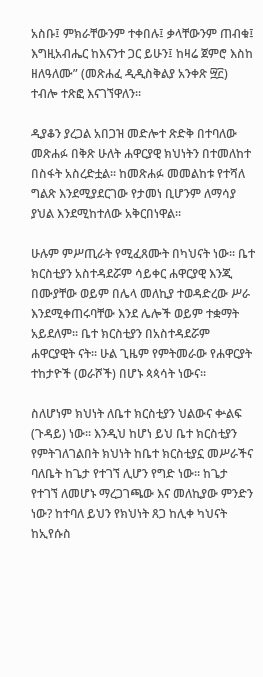አስቡ፤ ምክራቸውንም ተቀበሉ፤ ቃላቸውንም ጠብቁ፤ እግዚአብሔር ከእናንተ ጋር ይሁን፤ ከዛሬ ጀምሮ እስከ ዘለዓለሙ” (መጽሐፈ ዲዲስቅልያ አንቀጽ ፵፫) ተብሎ ተጽፎ እናገኘዋለን፡፡

ዲያቆን ያረጋል አበጋዝ መድሎተ ጽድቅ በተባለው መጽሐፉ በቅጽ ሁለት ሐዋርያዊ ክህነትን በተመለከተ በስፋት አስረድቷል፡፡ ከመጽሐፉ መመልከቱ የተሻለ ግልጽ እንደሚያደርገው የታመነ ቢሆንም ለማሳያ ያህል እንደሚከተለው አቅርበነዋል፡፡

ሁሉም ምሥጢራት የሚፈጸሙት በካህናት ነው፡፡ ቤተ ክርስቲያን አስተዳደሯም ሳይቀር ሐዋርያዊ እንጂ በሙያቸው ወይም በሌላ መለኪያ ተወዳድረው ሥራ እንደሚቀጠሩባቸው እንደ ሌሎች ወይም ተቋማት አይደለም፡፡ ቤተ ክርስቲያን በአስተዳደሯም ሐዋርያዊት ናት፡፡ ሁል ጊዜም የምትመራው የሐዋርያት ተከታዮች (ወራሾች) በሆኑ ጳጳሳት ነውና፡፡

ስለሆነም ክህነት ለቤተ ክርስቲያን ህልውና ቍልፍ (ጉዳይ) ነው። እንዲህ ከሆነ ይህ ቤተ ክርስቲያን የምትገለገልበት ክህነት ከቤተ ክርስቲያኗ መሥራችና ባለቤት ከጌታ የተገኘ ሊሆን የግድ ነው። ከጌታ የተገኘ ለመሆኑ ማረጋገጫው እና መለኪያው ምንድን ነው? ከተባለ ይህን የክህነት ጸጋ ከሊቀ ካህናት ከኢየሱስ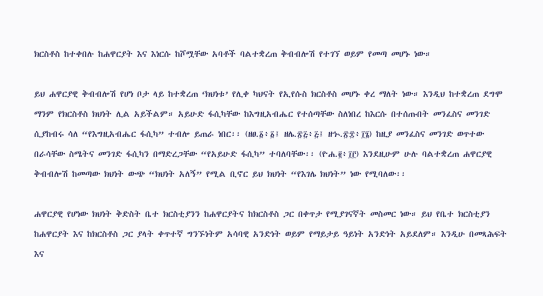ክርስቶስ ከተቀበሉ ከሐዋርያት እና እነርሱ ከሾሟቸው አባቶች ባልተቋረጠ ቅብብሎሽ የተገኘ ወይም የመጣ መሆኑ ነው።

ይህ ሐዋርያዊ ቅብብሎሽ የሆነ ቦታ ላይ ከተቋረጠ ‘ክህነቱ’ የሊቀ ካህናት የኢየሱስ ክርስቶስ መሆኑ ቀረ ማለት ነው። እንዲህ ከተቋረጠ ደግሞ ማንም የክርስቶስ ክህነት ሊል አይችልም። አይሁድ ፋሲካቸው ከእግዚአብሔር የተሰጣቸው ስለነበረ ከእርሱ በተሰጡበት መንፈስና መንገድ ሲያከብሩ ሳለ “የእግዚአብሔር ፋሲካ” ተብሎ ይጠራ ነበር፡፡ (ዘፀ.፩፥፩፤ ዘሌ.፳፭፥፭፤ ዘኍ.፳፰፥፲፮) ከዚያ መንፈስና መንገድ ወጥተው በራሳቸው ስሜትና መንገድ ፋሲካን በማድረጋቸው “የአይሁድ ፋሲካ” ተባለባቸው፡፡ (ዮሐ.፪፥፲፫) እንደዚሁም ሁሉ ባልተቋረጠ ሐዋርያዊ ቅብብሎሽ ከመጣው ክህነት ውጭ “ክህነት አለኝ” የሚል ቢኖር ይህ ክህነት “የእገሌ ክህነት” ነው የሚባለው፡፡

ሐዋርያዊ የሆነው ክህነት ቅድስት ቤተ ክርስቲያንን ከሐዋርያትና ከክርስቶስ ጋር በቀጥታ የሚያገናኛት መስመር ነው። ይህ የቤተ ክርስቲያን ከሐዋርያት እና ከክርስቶስ ጋር ያላት ቀጥተኛ ግንኙነትም አሳባዊ አንድነት ወይም የማይታይ ዓይነት አንድነት አይደለም። እንዲሁ በመጻሕፍት እና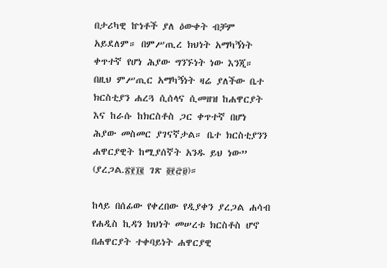በታሪካዊ ኵነቶች ያለ ዕውቀት ብቻም አይደለም። በምሥጢረ ክህነት አማካኝነት ቀጥተኛ የሆነ ሕያው ግንኙነት ነው እንጂ። በዚህ ምሥጢር አማካኝነት ዛሬ ያለችው ቤተ ክርስቲያን ሐረጓ ሲሰላና ሲመዘዝ ከሐዋርያት እና ከራሱ ከክርስቶስ ጋር ቀጥተኛ በሆነ ሕያው መስመር ያገናኛታል። ቤተ ክርስቲያንን ሐዋርያዊት ከሚያሰኛት አንዱ ይህ ነው” (ያረጋል.፳፻፲፪ ገጽ ፬፻፸፱)።

ከላይ በሰፊው የቀረበው የዲያቀን ያረጋል ሐሳብ የሐዲስ ኪዳን ክህነት መሠረቱ ክርስቶስ ሆኖ በሐዋርያት ተቀባይነት ሐዋርያዊ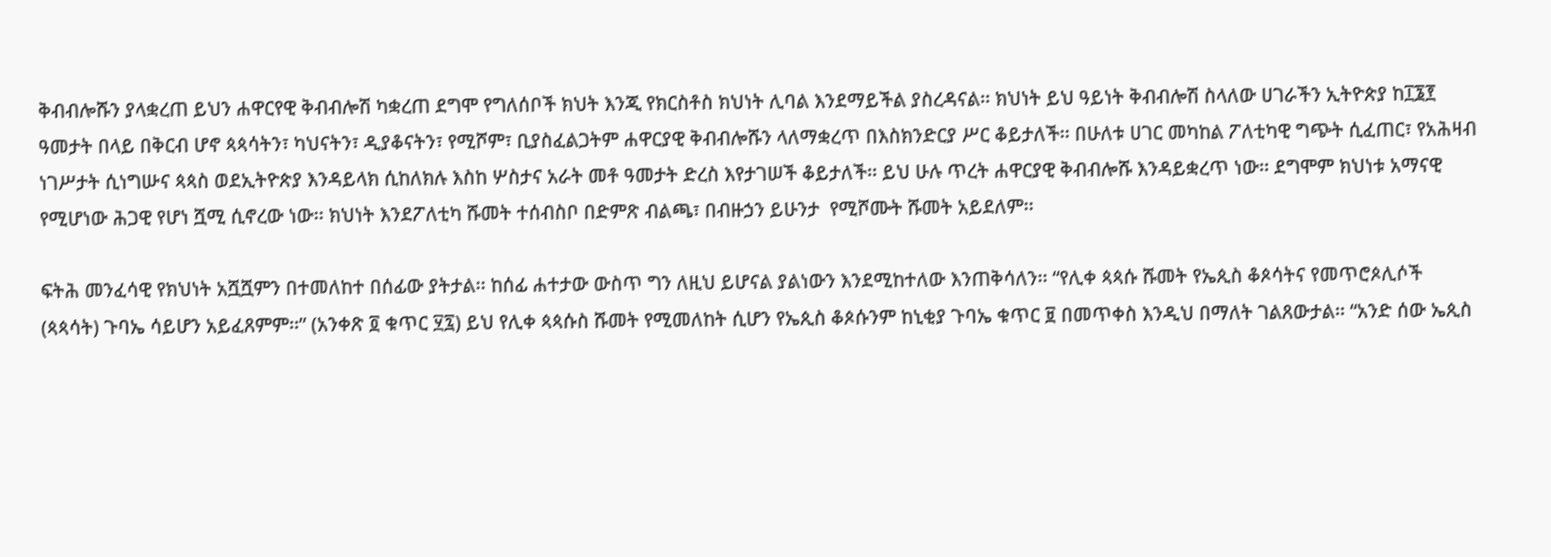ቅብብሎሹን ያላቋረጠ ይህን ሐዋርየዊ ቅብብሎሽ ካቋረጠ ደግሞ የግለሰቦች ክህት እንጂ የክርስቶስ ክህነት ሊባል እንደማይችል ያስረዳናል፡፡ ክህነት ይህ ዓይነት ቅብብሎሽ ስላለው ሀገራችን ኢትዮጵያ ከ፲፮፻ ዓመታት በላይ በቅርብ ሆኖ ጳጳሳትን፣ ካህናትን፣ ዲያቆናትን፣ የሚሾም፣ ቢያስፈልጋትም ሐዋርያዊ ቅብብሎሹን ላለማቋረጥ በእስክንድርያ ሥር ቆይታለች፡፡ በሁለቱ ሀገር መካከል ፖለቲካዊ ግጭት ሲፈጠር፣ የአሕዛብ ነገሥታት ሲነግሡና ጳጳስ ወደኢትዮጵያ እንዳይላክ ሲከለክሉ እስከ ሦስታና አራት መቶ ዓመታት ድረስ እየታገሠች ቆይታለች፡፡ ይህ ሁሉ ጥረት ሐዋርያዊ ቅብብሎሹ እንዳይቋረጥ ነው፡፡ ደግሞም ክህነቱ አማናዊ የሚሆነው ሕጋዊ የሆነ ሿሚ ሲኖረው ነው፡፡ ክህነት እንደፖለቲካ ሹመት ተሰብስቦ በድምጽ ብልጫ፣ በብዙኃን ይሁንታ  የሚሾሙት ሹመት አይደለም፡፡

ፍትሕ መንፈሳዊ የክህነት አሿሿምን በተመለከተ በሰፊው ያትታል፡፡ ከሰፊ ሐተታው ውስጥ ግን ለዚህ ይሆናል ያልነውን እንደሚከተለው እንጠቅሳለን፡፡ “የሊቀ ጳጳሱ ሹመት የኤጲስ ቆጶሳትና የመጥሮጶሊሶች (ጳጳሳት) ጉባኤ ሳይሆን አይፈጸምም፡፡” (አንቀጽ ፬ ቁጥር ፶፯) ይህ የሊቀ ጳጳሱስ ሹመት የሚመለከት ሲሆን የኤጲስ ቆጶሱንም ከኒቂያ ጉባኤ ቁጥር ፱ በመጥቀስ እንዲህ በማለት ገልጸውታል፡፡ “አንድ ሰው ኤጲስ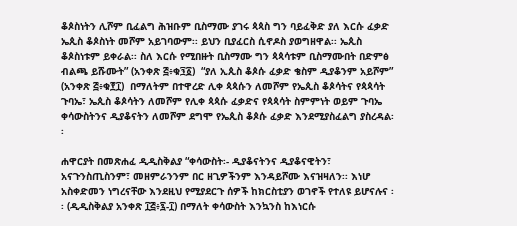ቆጶስነትን ሊሾም ቢፈልግ ሕዝቡም ቢስማሙ ያገሩ ጳጳስ ግን ባይፈቅድ ያለ እርሱ ፈቃድ ኤጲስ ቆጶስነት መሾም አይገባውም፡፡ ይህን ቢያፈርስ ሲኖዶስ ያወግዘዋል፡፡ ኤጲስ ቆጶስነቱም ይቀራል፡፡ ስለ እርሱ የሚበዙት ቢስማሙ ግን ጳጳሳቱም ቢስማሙበት በድምፅ ብልጫ ይሹሙት” (አንቀጽ ፭፥ቁ፺፩)  “ያለ ኢጲስ ቆጶሱ ፈቃድ ቄስም ዲያቆንም አይሾም” (አንቀጽ ፭፥ቁ፻፲)  በማለትም በተዋረድ ሊቀ ጳጳሱን ለመሾም የኤጲስ ቆጶሳትና የጳጳሳት ጉባኤ፣ ኤጲስ ቆጶሳትን ለመሾም የሊቀ ጳጳሱ ፈቃድና የጳጳሳት ስምምነት ወይም ጉባኤ ቀሳውስትንና ዲያቆናትን ለመሾም ደግሞ የኤጲስ ቆጶሱ ፈቃድ እንደሚያስፈልግ ያስረዳል፡፡

ሐዋርያት በመጽሐፈ ዲዲስቅልያ “ቀሳውስት፡- ዲያቆናትንና ዲያቆናዊትን፣ አናጉንስጢስንም፣ መዘምራንንም በር ዘጊዎችንም እንዳይሾሙ እናዝዛለን፡፡ እነሆ አስቀድመን ነግረናቸው እንደዚህ የሚያደርጉ ሰዎች ከክርስቲያን ወገኖች የተለዩ ይሆናሉና ፡፡ (ዲዲስቅልያ አንቀጽ ፲፭፥፯-፲) በማለት ቀሳውስት እንኳንስ ከእነርሱ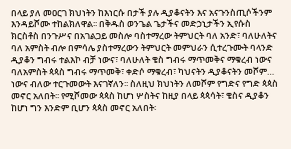በላይ ያለ መዐርገ ክህነትን ከእነርሱ በታች ያሉ ዲያቆናትን እና አናጉንስጢሶችንም እንዳይሾሙ ተከልክለዋል፡፡ በቅዱስ ወንጌል ጌታችና መድኃኒታችን ኢየሱስ ክርስቶስ በንጉሥና በአገልጋይ መስሎ ባስተማረው ትምህርት ባለ አንድ፣ ባለሁለትና ባለ አምስት ብሎ በምሳሌ ያስተማረውን ትምህርት መምህራን ሲተረጉሙት ባላንድ ዲያቆን ግብሩ ተልእኮ ብቻ ነውና፣ ባለሁለት ቄስ ግብሩ ማጥመቅና ማቁረብ ነውና ባለአምስት ጳጳስ ግብሩ ማጥመቅ፣ ቀድሶ ማቁረብ፣ ካህናትን ዲያቆናትን መሾም… ነውና ብለው ተርጉመውት እናገኛለን፡፡ ስለዚህ ክህነትን ለመሾም የግድና የግድ ጳጳስ መኖር አለበት፡፡ የሚሾመው ጳጳስ ከሆነ ሦስትና ከዚያ በላይ ጳጳሳት፣ ቄስና ዲያቆን ከሆነ ግን እንድም ቢሆን ጳጳስ መኖር አለበት፡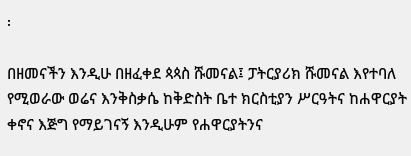፡

በዘመናችን እንዲሁ በዘፈቀደ ጳጳስ ሹመናል፤ ፓትርያሪክ ሹመናል እየተባለ የሚወራው ወሬና እንቅስቃሴ ከቅድስት ቤተ ክርስቲያን ሥርዓትና ከሐዋርያት ቀኖና እጅግ የማይገናኝ እንዲሁም የሐዋርያትንና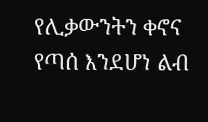የሊቃውንትን ቀኖና የጣሰ እንደሆነ ልብ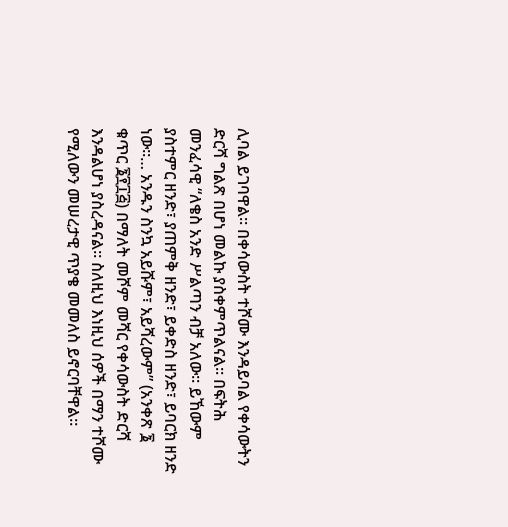ሊባል ይገባዋል፡፡ በቀሳውስት ተሾሙ እንዳይባል የቀሳውትን ድርሻ ግልጽ በሆነ መልኩ ያስቀምጥልናል፡፡ በፍትሕ መንፈሳዊ “ለቄስ አንድ ሥልጣን ብቻ አለው፡፡ ይኸውም ያስተምር ዘንድ፣ ያጠምቅ ዘንድ፣ ይቀድስ ዘንድ፣ ይባርክ ዘንድ ነው፡፡… አንዱን ስንኳ አይሹም፣ አይሻረውም” (አንቀጽ ፮ ቁጥር ፮፻፲፭) በማለት መሾም መሻር የቀሳውስት ድርሻ እንዳልሆነ ያስረዳናል፡፡ ስለዚህ እነዚህ ሰዎች በማን ተሾሙ የሚለውን መሠረታዊ ጥያቄ መመለስ ይኖርባቸዋል፡፡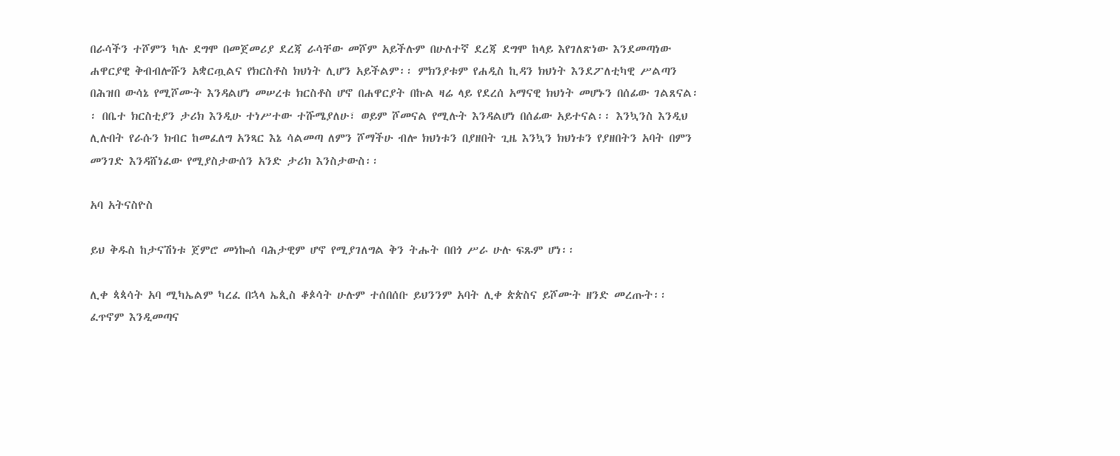በራሳችን ተሾምን ካሉ ደግሞ በመጀመሪያ ደረጃ ራሳቸው መሾም አይችሉም በሁለተኛ ደረጃ ደግሞ ከላይ እየገለጽነው እንደመጣነው ሐዋርያዊ ቅብብሎሹን አቋርጧልና የክርስቶስ ክህነት ሊሆን አይችልም፡፡ ምክንያቱም የሐዲስ ኪዳን ክህነት እንደፖለቲካዊ ሥልጣን በሕዝበ ውሳኔ የሚሾሙት እንዳልሆነ መሠረቱ ክርስቶስ ሆኖ በሐዋርያት በኩል ዛሬ ላይ የደረሰ አማናዊ ክህነት መሆኑን በሰፊው ገልጸናል፡፡ በቤተ ክርስቲያን ታሪክ እንዲሁ ተነሥተው ተሹሜያለሁ፣ ወይም ሾመናል የሚሉት እንዳልሆነ በሰፊው አይተናል፡፡ እንኳንስ እንዲህ ሊሉበት የራሱን ክብር ከመፈለግ አንጻር እኔ ሳልመጣ ለምን ሾማችሁ ብሎ ክህነቱን በያዘበት ጊዜ እንኳን ክህነቱን የያዘበትን አባት በምን መንገድ እንዳሸነፈው የሚያስታውሰን አንድ ታሪክ እንስታውስ፡፡

አባ አትናስዮስ

ይህ ቅዱስ ከታናሽነቱ ጀምሮ መነኰሰ ባሕታዊም ሆኖ የሚያገለግል ቅን ትሑት በበጎ ሥራ ሁሉ ፍጹም ሆነ፡፡

ሊቀ ጳጳሳት አባ ሚካኤልም ካረፈ በኋላ ኤጲስ ቆጶሳት ሁሉም ተሰበሰቡ ይህንንም አባት ሊቀ ጵጵስና ይሾሙት ዘንድ መረጡት፡፡ ፈጥኖም እንዲመጣና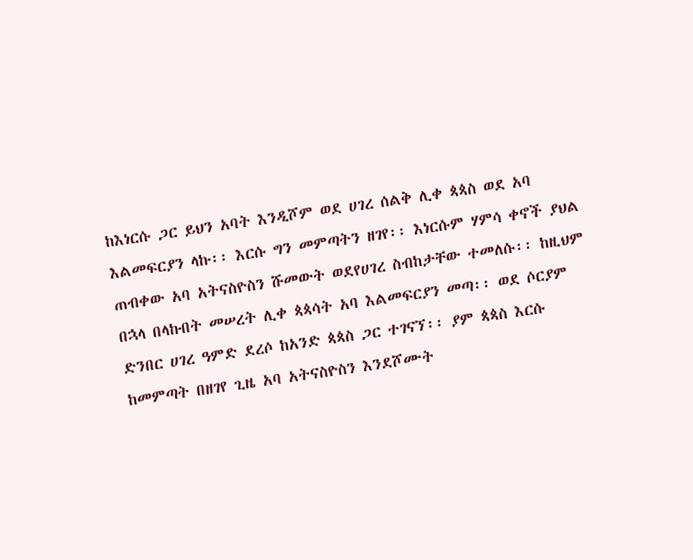ከእነርሱ ጋር ይህን አባት እንዲሾም ወደ ሀገረ ሰልቅ ሊቀ ጳጳስ ወደ አባ እልመፍርያን ላኩ፡፡ እርሱ ግን መምጣትን ዘገየ፡፡ እነርሱም ሃምሳ ቀኖች ያህል ጠብቀው አባ አትናስዮስን ሹመውት ወደየሀገረ ስብከታቸው ተመለሱ፡፡ ከዚህም በኋላ በላኩበት መሠረት ሊቀ ጳጳሳት አባ እልመፍርያን መጣ፡፡ ወደ ሶርያም ድንበር ሀገረ ዓምድ ደረሶ ከአንድ ጳጳስ ጋር ተገናኘ፡፡ ያም ጳጳስ እርሱ ከመምጣት በዘገየ ጊዜ አባ አትናስዮስን እንደሾሙት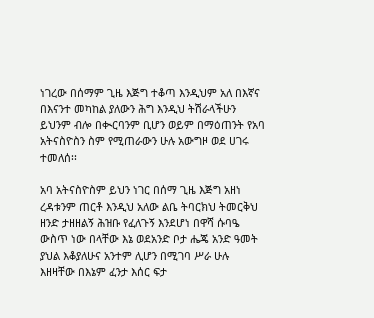ነገረው በሰማም ጊዜ እጅግ ተቆጣ እንዲህም አለ በእኛና በእናንተ መካከል ያለውን ሕግ እንዲህ ትሽራላችሁን ይህንም ብሎ በቊርባንም ቢሆን ወይም በማዕጠንት የአባ አትናስዮስን ስም የሚጠራውን ሁሉ አውግዞ ወደ ሀገሩ ተመለሰ፡፡

አባ አትናስዮስም ይህን ነገር በሰማ ጊዜ እጅግ አዘነ ረዳቱንም ጠርቶ እንዲህ አለው ልቤ ትባርክህ ትመርቅህ ዘንድ ታዘዘልኝ ሕዝቡ የፈለጉኝ እንደሆነ በዋሻ ሱባዔ ውስጥ ነው በላቸው እኔ ወደአንድ ቦታ ሔጄ አንድ ዓመት ያህል እቆያለሁና አንተም ሊሆን በሚገባ ሥራ ሁሉ እዘዛቸው በእኔም ፈንታ እሰር ፍታ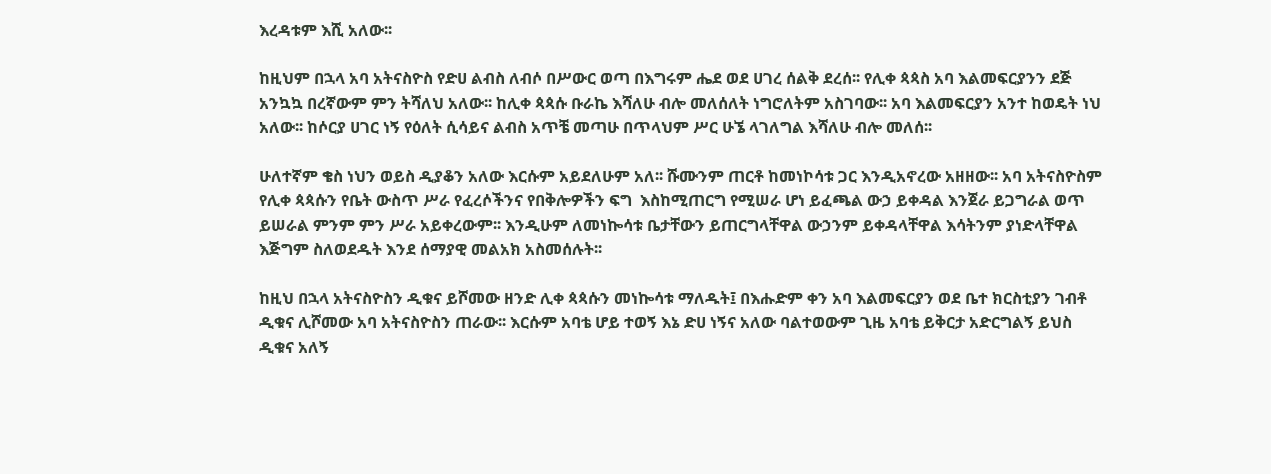እረዳቱም እሺ አለው፡፡

ከዚህም በኋላ አባ አትናስዮስ የድሀ ልብስ ለብሶ በሥውር ወጣ በእግሩም ሔደ ወደ ሀገረ ሰልቅ ደረሰ፡፡ የሊቀ ጳጳስ አባ እልመፍርያንን ደጅ አንኳኳ በረኛውም ምን ትሻለህ አለው፡፡ ከሊቀ ጳጳሱ ቡራኬ እሻለሁ ብሎ መለሰለት ነግሮለትም አስገባው፡፡ አባ እልመፍርያን አንተ ከወዴት ነህ አለው፡፡ ከሶርያ ሀገር ነኝ የዕለት ሲሳይና ልብስ አጥቼ መጣሁ በጥላህም ሥር ሁኜ ላገለግል እሻለሁ ብሎ መለሰ፡፡

ሁለተኛም ቄስ ነህን ወይስ ዲያቆን አለው እርሱም አይደለሁም አለ፡፡ ሹሙንም ጠርቶ ከመነኮሳቱ ጋር እንዲአኖረው አዘዘው፡፡ አባ አትናስዮስም የሊቀ ጳጳሱን የቤት ውስጥ ሥራ የፈረሶችንና የበቅሎዎችን ፍግ  እስከሚጠርግ የሚሠራ ሆነ ይፈጫል ውኃ ይቀዳል እንጀራ ይጋግራል ወጥ ይሠራል ምንም ምን ሥራ አይቀረውም፡፡ እንዲሁም ለመነኰሳቱ ቤታቸውን ይጠርግላቸዋል ውኃንም ይቀዳላቸዋል እሳትንም ያነድላቸዋል እጅግም ስለወደዱት እንደ ሰማያዊ መልአክ አስመሰሉት፡፡

ከዚህ በኋላ አትናስዮስን ዲቁና ይሾመው ዘንድ ሊቀ ጳጳሱን መነኰሳቱ ማለዱት፤ በእሑድም ቀን አባ እልመፍርያን ወደ ቤተ ክርስቲያን ገብቶ ዲቁና ሊሾመው አባ አትናስዮስን ጠራው፡፡ እርሱም አባቴ ሆይ ተወኝ እኔ ድሀ ነኝና አለው ባልተወውም ጊዜ አባቴ ይቅርታ አድርግልኝ ይህስ ዲቁና አለኝ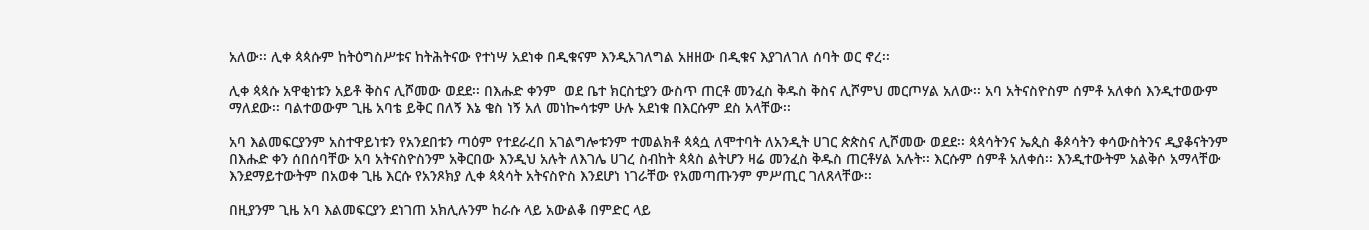አለው፡፡ ሊቀ ጳጳሱም ከትዕግስሥቱና ከትሕትናው የተነሣ አደነቀ በዲቁናም እንዲአገለግል አዘዘው በዲቁና እያገለገለ ሰባት ወር ኖረ፡፡

ሊቀ ጳጳሱ አዋቂነቱን አይቶ ቅስና ሊሾመው ወደደ፡፡ በእሑድ ቀንም  ወደ ቤተ ክርስቲያን ውስጥ ጠርቶ መንፈስ ቅዱስ ቅስና ሊሾምህ መርጦሃል አለው፡፡ አባ አትናስዮስም ሰምቶ አለቀሰ እንዲተወውም ማለደው፡፡ ባልተወውም ጊዜ አባቴ ይቅር በለኝ እኔ ቄስ ነኝ አለ መነኰሳቱም ሁሉ አደነቁ በእርሱም ደስ አላቸው፡፡

አባ እልመፍርያንም አስተዋይነቱን የአንደበቱን ጣዕም የተደራረበ አገልግሎቱንም ተመልክቶ ጳጳሷ ለሞተባት ለአንዲት ሀገር ጵጵስና ሊሾመው ወደደ፡፡ ጳጳሳትንና ኤጲስ ቆጶሳትን ቀሳውስትንና ዲያቆናትንም በእሑድ ቀን ሰበሰባቸው አባ አትናስዮስንም አቅርበው እንዲህ አሉት ለእገሌ ሀገረ ስብከት ጳጳስ ልትሆን ዛሬ መንፈስ ቅዱስ ጠርቶሃል አሉት፡፡ እርሱም ሰምቶ አለቀሰ፡፡ እንዲተውትም አልቅሶ አማላቸው እንደማይተውትም በአወቀ ጊዜ እርሱ የአንጾክያ ሊቀ ጳጳሳት አትናስዮስ እንደሆነ ነገራቸው የአመጣጡንም ምሥጢር ገለጸላቸው፡፡

በዚያንም ጊዜ አባ እልመፍርያን ደነገጠ አክሊሉንም ከራሱ ላይ አውልቆ በምድር ላይ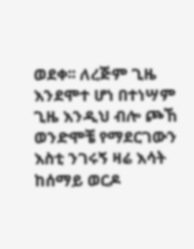ወደቀ፡፡ ለረጅም ጊዜ እንደሞተ ሆነ በተነሣም ጊዜ እንዲህ ብሎ ጮኸ ወንድሞቼ የማደርገውን እስቲ ንገሩኝ ዛሬ እሳት ከሰማይ ወርዶ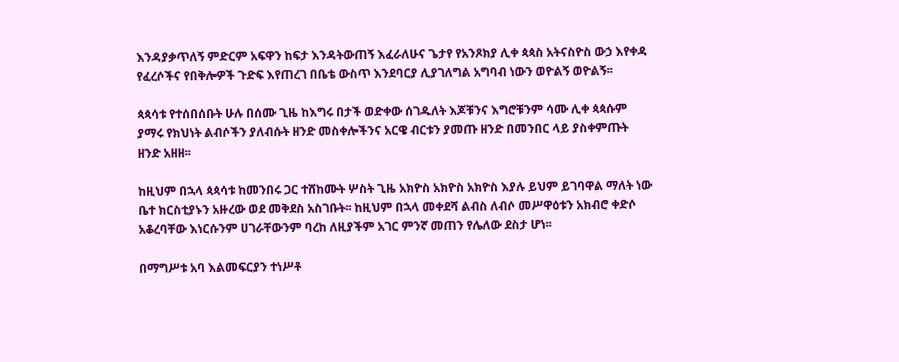እንዳያቃጥለኝ ምድርም አፍዋን ከፍታ እንዳትውጠኝ እፈራለሁና ጌታየ የአንጾክያ ሊቀ ጳጳስ አትናስዮስ ውኃ እየቀዳ የፈረሶችና የበቅሎዎች ጉድፍ እየጠረገ በቤቴ ውስጥ እንደባርያ ሊያገለግል አግባብ ነውን ወዮልኝ ወዮልኝ፡፡

ጳጳሳቱ የተሰበሰቡት ሁሉ በሰሙ ጊዜ ከእግሩ በታች ወድቀው ሰገዱለት እጆቹንና እግሮቹንም ሳሙ ሊቀ ጳጳሱም ያማሩ የክህነት ልብሶችን ያለብሱት ዘንድ መስቀሎችንና አርዌ ብርቱን ያመጡ ዘንድ በመንበር ላይ ያስቀምጡት ዘንድ አዘዘ፡፡

ከዚህም በኋላ ጳጳሳቱ ከመንበሩ ጋር ተሸከሙት ሦስት ጊዜ አክዮስ አክዮስ አክዮስ እያሉ ይህም ይገባዋል ማለት ነው ቤተ ክርስቲያኑን አዙረው ወደ መቅደስ አስገቡት፡፡ ከዚህም በኋላ መቀደሻ ልብስ ለብሶ መሥዋዕቱን አክብሮ ቀድሶ አቆረባቸው እነርሱንም ሀገራቸውንም ባረከ ለዚያችም አገር ምንኛ መጠን የሌለው ደስታ ሆነ፡፡

በማግሥቱ አባ እልመፍርያን ተነሥቶ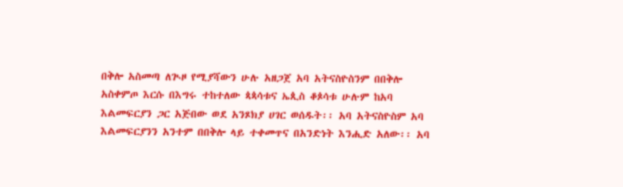በቅሎ አስመጣ ለጒዞ የሚያሻውን ሁሉ አዘጋጀ አባ አትናስዮስንም በበቅሎ አስቀምጦ እርሱ በእግሩ ተከተለው ጳጳሳቱና ኤጲስ ቆጶሳቱ ሁሉም ከአባ እልመፍርያን ጋር አጅበው ወደ አንጾክያ ሀገር ወሰዱት፡፡ አባ አትናስዮስም አባ እልመፍርያንን አንተም በበቅሎ ላይ ተቀመጥና በአንድነት እንሒድ አለው፡፡ አባ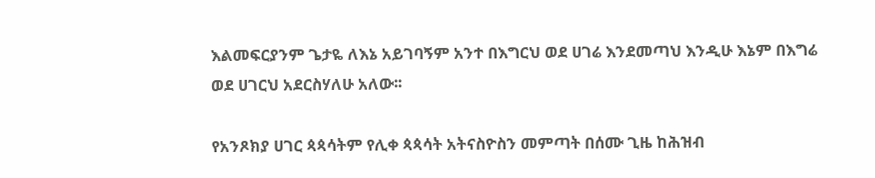እልመፍርያንም ጌታዬ ለእኔ አይገባኝም አንተ በእግርህ ወደ ሀገሬ እንደመጣህ እንዲሁ እኔም በእግሬ ወደ ሀገርህ አደርስሃለሁ አለው፡፡

የአንጾክያ ሀገር ጳጳሳትም የሊቀ ጳጳሳት አትናስዮስን መምጣት በሰሙ ጊዜ ከሕዝብ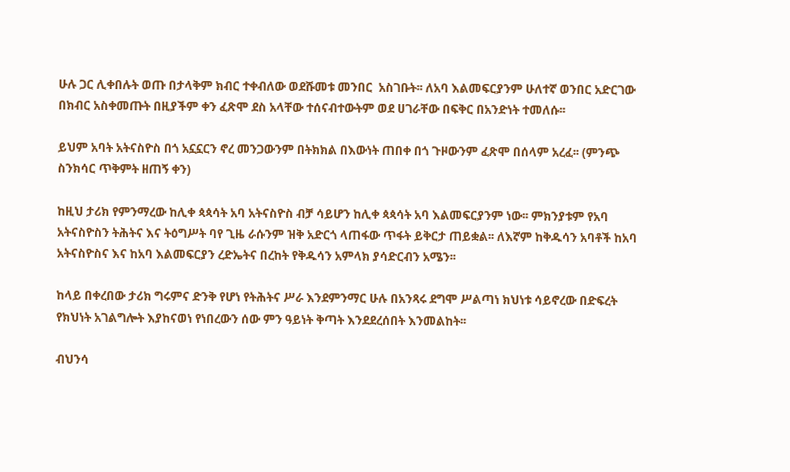ሁሉ ጋር ሊቀበሉት ወጡ በታላቅም ክብር ተቀብለው ወደሹመቱ መንበር  አስገቡት፡፡ ለአባ እልመፍርያንም ሁለተኛ ወንበር አድርገው በክብር አስቀመጡት በዚያችም ቀን ፈጽሞ ደስ አላቸው ተሰናብተውትም ወደ ሀገራቸው በፍቅር በአንድነት ተመለሱ፡፡

ይህም አባት አትናስዮስ በጎ አኗኗርን ኖረ መንጋውንም በትክክል በእውነት ጠበቀ በጎ ጉዞውንም ፈጽሞ በሰላም አረፈ፡፡ (ምንጭ ስንክሳር ጥቅምት ዘጠኝ ቀን)

ከዚህ ታሪክ የምንማረው ከሊቀ ጳጳሳት አባ አትናስዮስ ብቻ ሳይሆን ከሊቀ ጳጳሳት አባ እልመፍርያንም ነው፡፡ ምክንያቱም የአባ አትናስዮስን ትሕትና እና ትዕግሥት ባየ ጊዜ ራሱንም ዝቅ አድርጎ ላጠፋው ጥፋት ይቅርታ ጠይቋል፡፡ ለእኛም ከቅዱሳን አባቶች ከአባ አትናስዮስና እና ከአባ እልመፍርያን ረድኤትና በረከት የቅዱሳን አምላክ ያሳድርብን አሜን፡፡

ከላይ በቀረበው ታሪክ ግሩምና ድንቅ የሆነ የትሕትና ሥራ እንደምንማር ሁሉ በአንጻሩ ደግሞ ሥልጣነ ክህነቱ ሳይኖረው በድፍረት የክህነት አገልግሎት እያከናወነ የነበረውን ሰው ምን ዓይነት ቅጣት እንደደረሰበት እንመልከት፡፡

ብህንሳ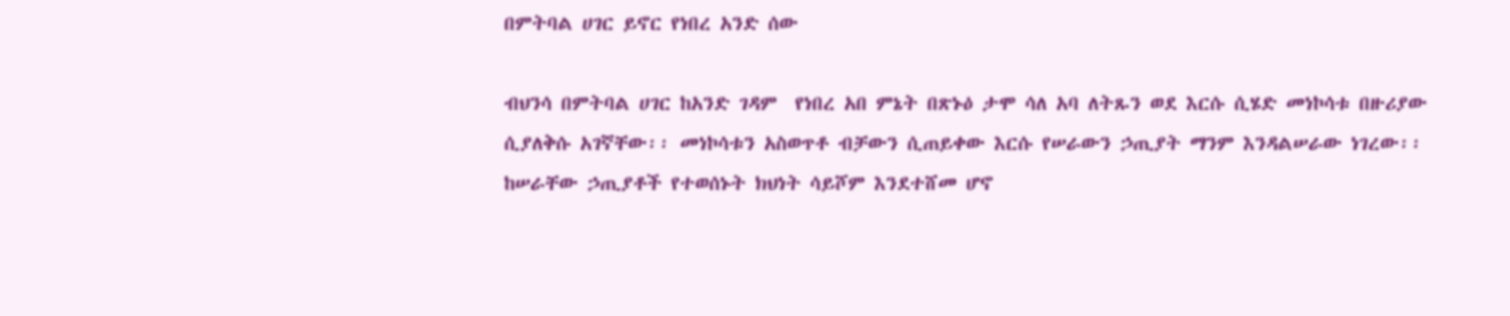በምትባል ሀገር ይኖር የነበረ አንድ ሰው

ብህንሳ በምትባል ሀገር ከአንድ ገዳም  የነበረ አበ ምኔት በጽኑዕ ታሞ ሳለ አባ ለትጹን ወደ እርሱ ሲሄድ መነኮሳቱ በዙሪያው  ሲያለቅሱ አገኛቸው፡፡ መነኮሳቱን አስወጥቶ ብቻውን ሲጠይቀው እርሱ የሠራውን ኃጢያት ማንም እንዳልሠራው ነገረው፡፡ ከሠራቸው ኃጢያቶች የተወሰኑት ክህነት ሳይሾም እንደተሸመ ሆኖ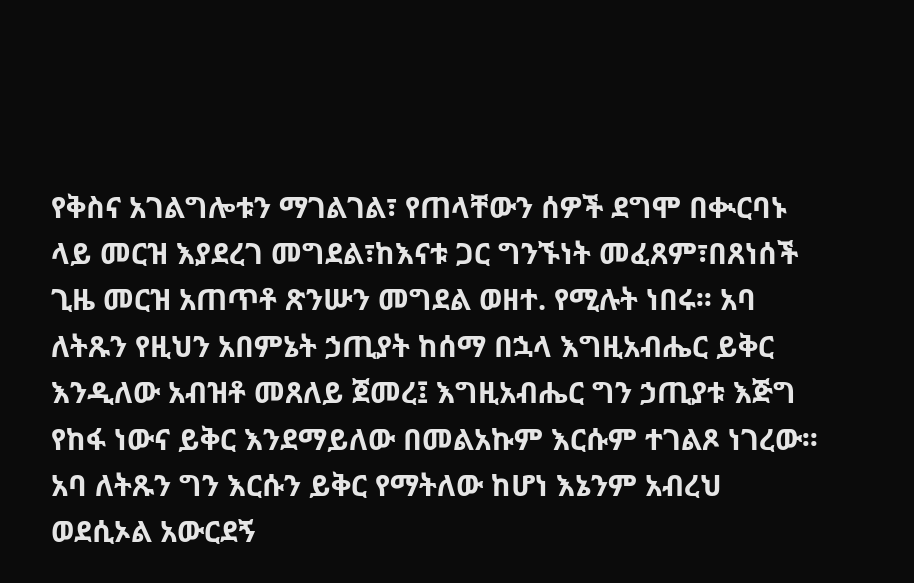የቅስና አገልግሎቱን ማገልገል፣ የጠላቸውን ሰዎች ደግሞ በቊርባኑ ላይ መርዝ እያደረገ መግደል፣ከእናቱ ጋር ግንኙነት መፈጸም፣በጸነሰች ጊዜ መርዝ አጠጥቶ ጽንሡን መግደል ወዘተ. የሚሉት ነበሩ፡፡ አባ ለትጹን የዚህን አበምኔት ኃጢያት ከሰማ በኋላ እግዚአብሔር ይቅር እንዲለው አብዝቶ መጸለይ ጀመረ፤ እግዚአብሔር ግን ኃጢያቱ እጅግ የከፋ ነውና ይቅር እንደማይለው በመልአኩም እርሱም ተገልጾ ነገረው፡፡ አባ ለትጹን ግን እርሱን ይቅር የማትለው ከሆነ እኔንም አብረህ ወደሲኦል አውርደኝ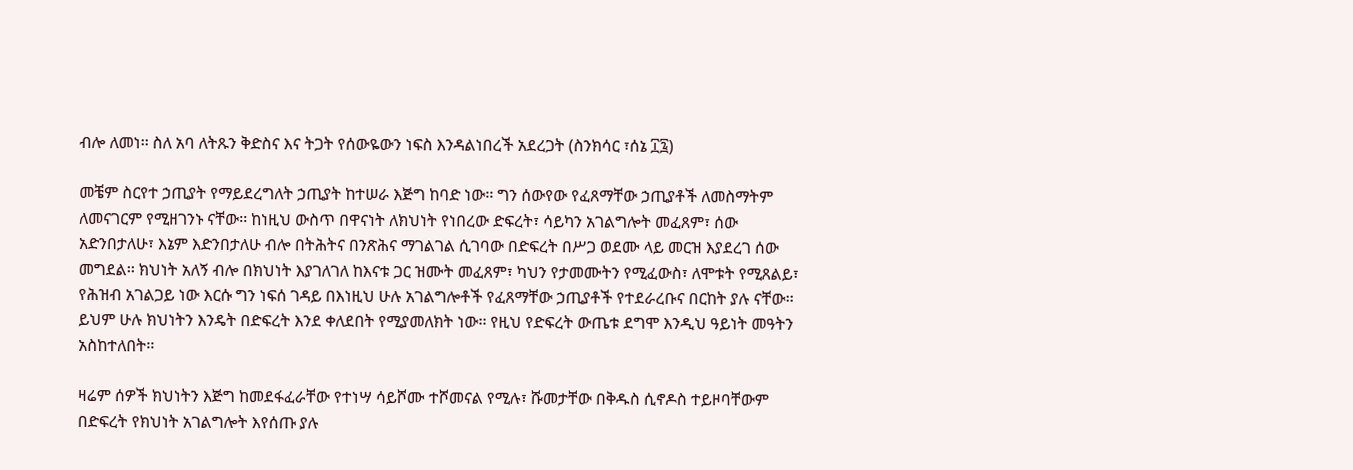ብሎ ለመነ፡፡ ስለ አባ ለትጹን ቅድስና እና ትጋት የሰውዬውን ነፍስ እንዳልነበረች አደረጋት (ስንክሳር ፣ሰኔ ፲፯)

መቼም ስርየተ ኃጢያት የማይደረግለት ኃጢያት ከተሠራ እጅግ ከባድ ነው፡፡ ግን ሰውየው የፈጸማቸው ኃጢያቶች ለመስማትም ለመናገርም የሚዘገንኑ ናቸው፡፡ ከነዚህ ውስጥ በዋናነት ለክህነት የነበረው ድፍረት፣ ሳይካን አገልግሎት መፈጸም፣ ሰው አድንበታለሁ፣ እኔም እድንበታለሁ ብሎ በትሕትና በንጽሕና ማገልገል ሲገባው በድፍረት በሥጋ ወደሙ ላይ መርዝ እያደረገ ሰው መግደል፡፡ ክህነት አለኝ ብሎ በክህነት እያገለገለ ከእናቱ ጋር ዝሙት መፈጸም፣ ካህን የታመሙትን የሚፈውስ፣ ለሞቱት የሚጸልይ፣ የሕዝብ አገልጋይ ነው እርሱ ግን ነፍሰ ገዳይ በእነዚህ ሁሉ አገልግሎቶች የፈጸማቸው ኃጢያቶች የተደራረቡና በርከት ያሉ ናቸው፡፡ ይህም ሁሉ ክህነትን እንዴት በድፍረት እንደ ቀለደበት የሚያመለክት ነው፡፡ የዚህ የድፍረት ውጤቱ ደግሞ እንዲህ ዓይነት መዓትን አስከተለበት፡፡

ዛሬም ሰዎች ክህነትን እጅግ ከመደፋፈራቸው የተነሣ ሳይሾሙ ተሾመናል የሚሉ፣ ሹመታቸው በቅዱስ ሲኖዶስ ተይዞባቸውም በድፍረት የክህነት አገልግሎት እየሰጡ ያሉ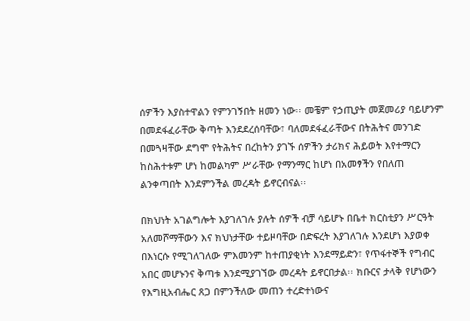ሰዎችን እያስተዋልን የምንገኝበት ዘመን ነው፡፡ መቼም የኃጢያት መጀመሪያ ባይሆንም በመደፋፈራቸው ቅጣት እንደደረሰባቸው፣ ባለመደፋፈራቸውና በትሕትና መንገድ በመጓዛቸው ደግሞ የትሕትና በረከትን ያገኙ ሰዎችን ታሪክና ሕይወት እየተማርን ከስሕተቱም ሆነ ከመልካም ሥራቸው የማንማር ከሆነ በአመፃችን የበለጠ ልንቀጣበት እንደምንችል መረዳት ይኖርብናል፡፡

በክህነት አገልግሎት እያገለገሉ ያሉት ሰዎች ብቻ ሳይሆኑ በቤተ ክርስቲያን ሥርዓት አለመሾማቸውን እና ክህነታቸው ተይዞባቸው በድፍረት እያገለገሉ እንደሆነ እያወቀ በእነርሱ የሚገለገለው ምእመንም ከተጠያቂነት እንደማይድን፣ የጥፋተኞች የግብር አበር መሆኑንና ቅጣቱ እንደሚያገኘው መረዳት ይኖርበታል፡፡ ክቡርና ታላቅ የሆነውን የእግዚአብሔር ጸጋ በምንችለው መጠን ተረድተነውና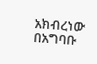አክብረነው በአግባቡ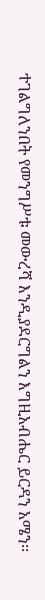ተገልግለንበት የመንግሥቱ መውረሻ እንዲያደርግልን እግዚአብሔር ይርዳን አሜን፡፡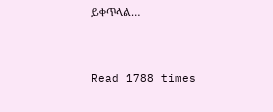ይቀጥላል…



Read 1788 times